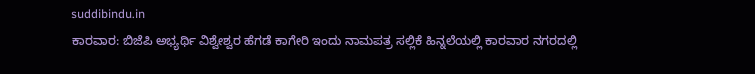suddibindu.in
ಕಾರವಾರ: ಬಿಜೆಪಿ ಅಭ್ಯರ್ಥಿ ವಿಶ್ವೇಶ್ವರ ಹೆಗಡೆ ಕಾಗೇರಿ ಇಂದು ನಾಮಪತ್ರ ಸಲ್ಲಿಕೆ ಹಿನ್ನಲೆಯಲ್ಲಿ ಕಾರವಾರ ನಗರದಲ್ಲಿ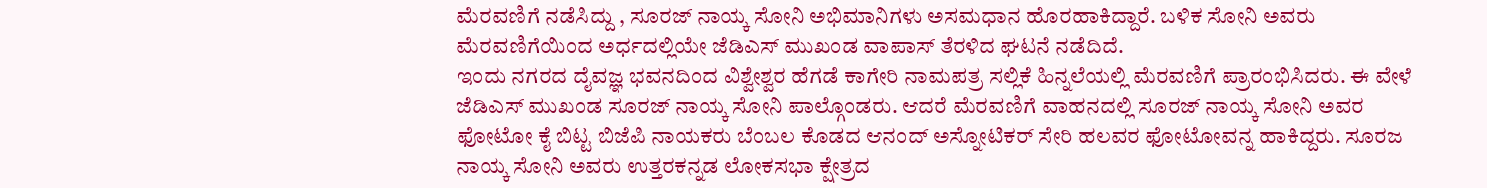ಮೆರವಣಿಗೆ ನಡೆಸಿದ್ದು , ಸೂರಜ್ ನಾಯ್ಕ ಸೋನಿ ಅಭಿಮಾನಿಗಳು ಅಸಮಧಾನ ಹೊರಹಾಕಿದ್ದಾರೆ. ಬಳಿಕ ಸೋನಿ ಅವರು ಮೆರವಣಿಗೆಯಿಂದ ಅರ್ಧದಲ್ಲಿಯೇ ಜೆಡಿಎಸ್ ಮುಖಂಡ ವಾಪಾಸ್ ತೆರಳಿದ ಘಟನೆ ನಡೆದಿದೆ.
ಇಂದು ನಗರದ ದೈವಜ್ಞ ಭವನದಿಂದ ವಿಶ್ವೇಶ್ವರ ಹೆಗಡೆ ಕಾಗೇರಿ ನಾಮಪತ್ರ ಸಲ್ಲಿಕೆ ಹಿನ್ನಲೆಯಲ್ಲಿ ಮೆರವಣಿಗೆ ಪ್ರಾರಂಭಿಸಿದರು. ಈ ವೇಳೆ ಜೆಡಿಎಸ್ ಮುಖಂಡ ಸೂರಜ್ ನಾಯ್ಕ ಸೋನಿ ಪಾಲ್ಗೊಂಡರು. ಆದರೆ ಮೆರವಣಿಗೆ ವಾಹನದಲ್ಲಿ ಸೂರಜ್ ನಾಯ್ಕ ಸೋನಿ ಅವರ ಫೋಟೋ ಕೈ ಬಿಟ್ಟ ಬಿಜೆಪಿ ನಾಯಕರು ಬೆಂಬಲ ಕೊಡದ ಆನಂದ್ ಅಸ್ನೋಟಿಕರ್ ಸೇರಿ ಹಲವರ ಫೋಟೋವನ್ನ ಹಾಕಿದ್ದರು. ಸೂರಜ ನಾಯ್ಕ ಸೋನಿ ಅವರು ಉತ್ತರಕನ್ನಡ ಲೋಕಸಭಾ ಕ್ಷೇತ್ರದ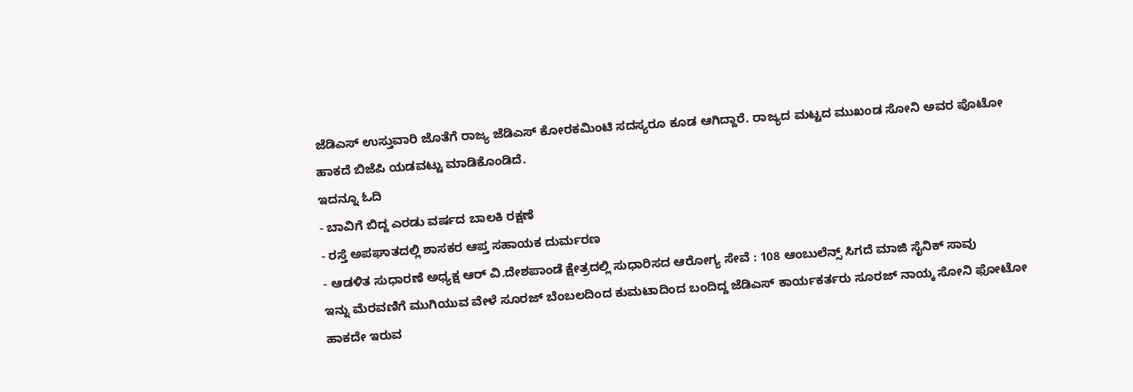ಜೆಡಿಎಸ್ ಉಸ್ತುವಾರಿ ಜೊತೆಗೆ ರಾಜ್ಯ ಜೆಡಿಎಸ್ ಕೋರಕಮಿಂಟಿ ಸದಸ್ಯರೂ ಕೂಡ ಆಗಿದ್ದಾರೆ. ರಾಜ್ಯದ ಮಟ್ಟದ ಮುಖಂಡ ಸೋನಿ ಅವರ ಪೊಟೋ ಹಾಕದೆ ಬಿಜೆಪಿ ಯಡವಟ್ಟು ಮಾಡಿಕೊಂಡಿದೆ.
ಇದನ್ನೂ ಓದಿ
- ಬಾವಿಗೆ ಬಿದ್ದ ಎರಡು ವರ್ಷದ ಬಾಲಕಿ ರಕ್ಷಣೆ
- ರಸ್ತೆ ಅಪಘಾತದಲ್ಲಿ ಶಾಸಕರ ಆಪ್ತ ಸಹಾಯಕ ದುರ್ಮರಣ
- ಆಡಳಿತ ಸುಧಾರಣೆ ಅಧ್ಯಕ್ಷ ಆರ್ ವಿ.ದೇಶಪಾಂಡೆ ಕ್ಷೇತ್ರದಲ್ಲಿ ಸುಧಾರಿಸದ ಆರೋಗ್ಯ ಸೇವೆ : 108 ಆಂಬುಲೆನ್ಸ್ ಸಿಗದೆ ಮಾಜಿ ಸೈನಿಕ್ ಸಾವು
ಇನ್ನು ಮೆರವಣಿಗೆ ಮುಗಿಯುವ ವೇಳೆ ಸೂರಜ್ ಬೆಂಬಲದಿಂದ ಕುಮಟಾದಿಂದ ಬಂದಿದ್ದ ಜೆಡಿಎಸ್ ಕಾರ್ಯಕರ್ತರು ಸೂರಜ್ ನಾಯ್ಕ ಸೋನಿ ಫೋಟೋ ಹಾಕದೇ ಇರುವ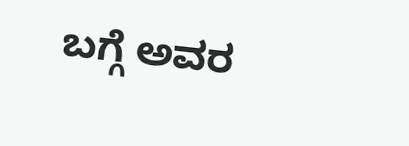ಬಗ್ಗೆ ಅವರ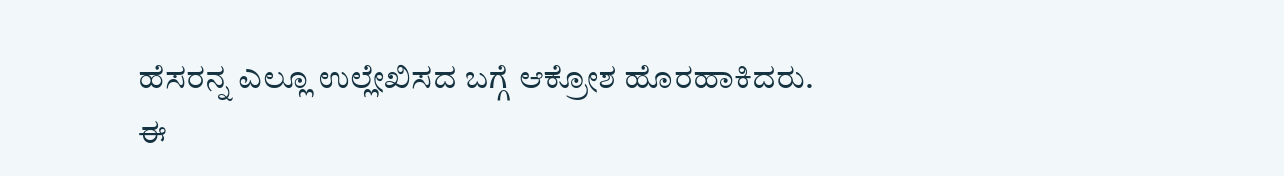ಹೆಸರನ್ನ ಎಲ್ಲೂ ಉಲ್ಲೇಖಿಸದ ಬಗ್ಗೆ ಆಕ್ರೋಶ ಹೊರಹಾಕಿದರು.
ಈ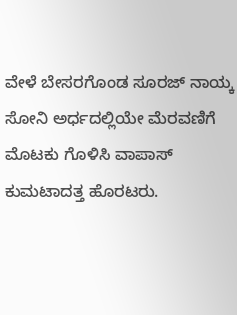ವೇಳೆ ಬೇಸರಗೊಂಡ ಸೂರಜ್ ನಾಯ್ಕ ಸೋನಿ ಅರ್ಧದಲ್ಲಿಯೇ ಮೆರವಣಿಗೆ ಮೊಟಕು ಗೊಳಿಸಿ ವಾಪಾಸ್ ಕುಮಟಾದತ್ತ ಹೊರಟರು.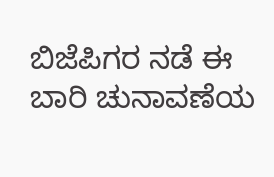ಬಿಜೆಪಿಗರ ನಡೆ ಈ ಬಾರಿ ಚುನಾವಣೆಯ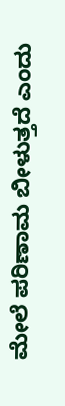ಮೇಲೆ ಪರಿಣಾಮ ಬೀಳುತ್ತದೆ ಎಂದು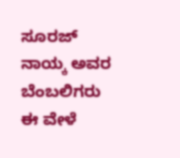ಸೂರಜ್ ನಾಯ್ಕ ಅವರ ಬೆಂಬಲಿಗರು ಈ ವೇಳೆ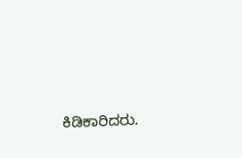ಕಿಡಿಕಾರಿದರು.